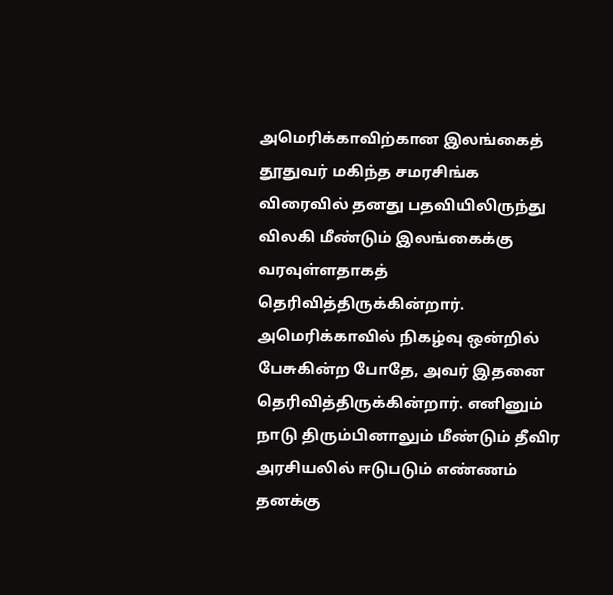அமெரிக்காவிற்கான இலங்கைத் தூதுவர் மகிந்த சமரசிங்க விரைவில் தனது பதவியிலிருந்து விலகி மீண்டும் இலங்கைக்கு வரவுள்ளதாகத் தெரிவித்திருக்கின்றார். அமெரிக்காவில் நிகழ்வு ஒன்றில் பேசுகின்ற போதே, அவர் இதனை தெரிவித்திருக்கின்றார். எனினும் நாடு திரும்பினாலும் மீண்டும் தீவிர அரசியலில் ஈடுபடும் எண்ணம் தனக்கு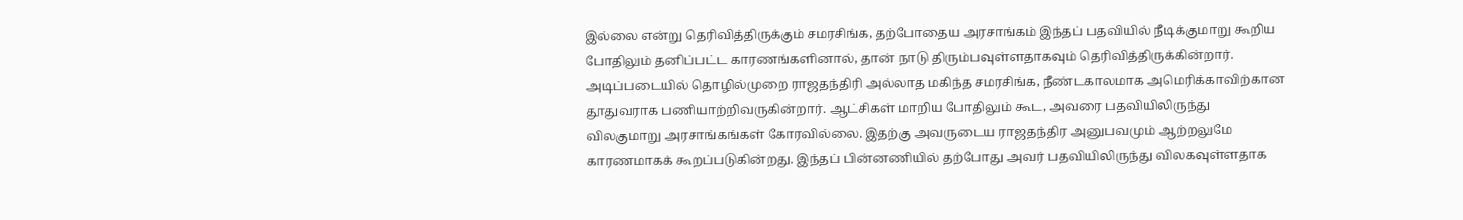இல்லை என்று தெரிவித்திருக்கும் சமரசிங்க, தற்போதைய அரசாங்கம் இந்தப் பதவியில் நீடிக்குமாறு கூறிய போதிலும் தனிப்பட்ட காரணங்களினால், தான் நாடு திரும்பவுள்ளதாகவும் தெரிவித்திருக்கின்றார்.
அடிப்படையில் தொழில்முறை ராஜதந்திரி அல்லாத மகிந்த சமரசிங்க, நீண்டகாலமாக அமெரிக்காவிற்கான தூதுவராக பணியாற்றிவருகின்றார். ஆட்சிகள் மாறிய போதிலும் கூட, அவரை பதவியிலிருந்து விலகுமாறு அரசாங்கங்கள் கோரவில்லை. இதற்கு அவருடைய ராஜதந்திர அனுபவமும் ஆற்றலுமே காரணமாகக் கூறப்படுகின்றது. இந்தப் பின்னணியில் தற்போது அவர் பதவியிலிருந்து விலகவுள்ளதாக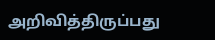அறிவித்திருப்பது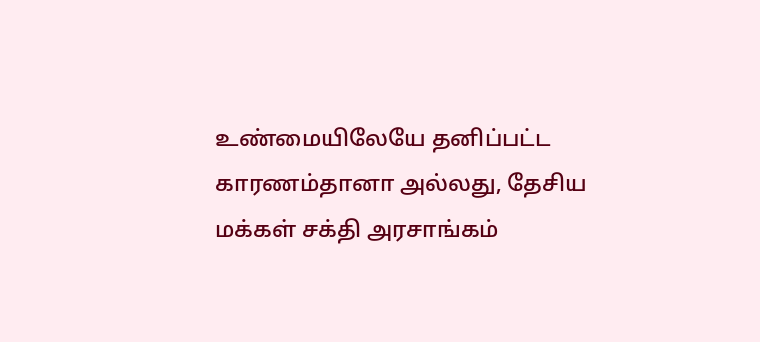உண்மையிலேயே தனிப்பட்ட காரணம்தானா அல்லது, தேசிய மக்கள் சக்தி அரசாங்கம்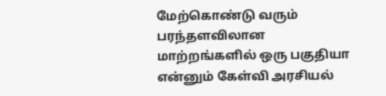மேற்கொண்டு வரும் பரந்தளவிலான மாற்றங்களில் ஒரு பகுதியா என்னும் கேள்வி அரசியல்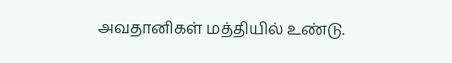அவதானிகள் மத்தியில் உண்டு.